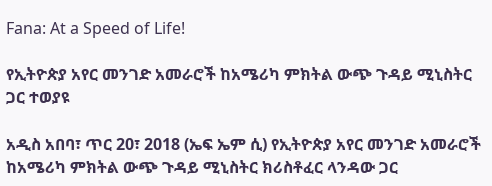Fana: At a Speed of Life!

የኢትዮጵያ አየር መንገድ አመራሮች ከአሜሪካ ምክትል ውጭ ጉዳይ ሚኒስትር ጋር ተወያዩ

አዲስ አበባ፣ ጥር 20፣ 2018 (ኤፍ ኤም ሲ) የኢትዮጵያ አየር መንገድ አመራሮች ከአሜሪካ ምክትል ውጭ ጉዳይ ሚኒስትር ክሪስቶፈር ላንዳው ጋር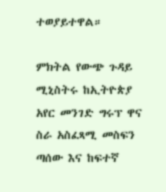ተወያይተዋል።

ምክትል የውጭ ጉዳይ ሚኒስትሩ ከኢትዮጵያ አየር መንገድ ግሩፕ ዋና ስራ አስፈጻሚ መስፍን ጣሰው እና ከፍተኛ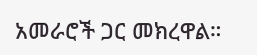አመራሮች ጋር መክረዋል።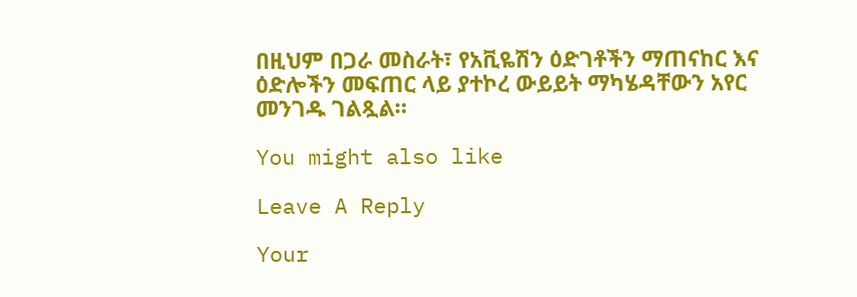በዚህም በጋራ መስራት፣ የአቪዬሽን ዕድገቶችን ማጠናከር እና ዕድሎችን መፍጠር ላይ ያተኮረ ውይይት ማካሄዳቸውን አየር መንገዱ ገልጿል።

You might also like

Leave A Reply

Your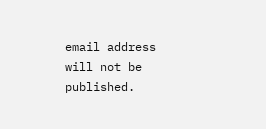email address will not be published.